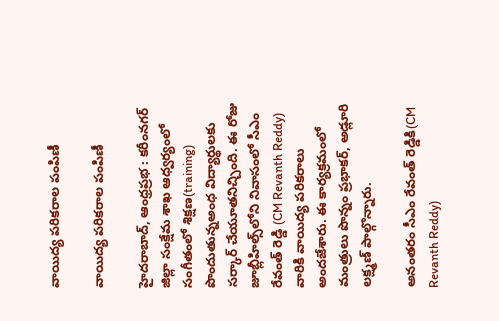వాయిద్య పరికరాల పంపిణీ

వాయిద్య పరికరాల పంపిణీ

హైద‌రాబాద్‌, ఆంధ్ర‌ప్ర‌భ : కరీంనగర్ జిల్లా సంక్షేమ శాఖ ఆధ్వర్యంలో సంగీతంలో శిక్ష‌ణ(training) పొందుతున్నఅంధ విద్యార్థులకు స‌ర్కార్ చేయూతనిచ్చింది. ఈ రోజు జూబ్లీ‌హిల్స్‌లోని నివాసంలో సీఎం రేవంత్ రెడ్డి (CM Revanth Reddy) వారికి వాయిద్య పరికరాలు అందజేశారు. ఈ కార్యక్రమంలో మంత్రులు పొన్నం ప్రభాకర్, అడ్లూరి లక్ష్మణ్ పాల్గొన్నారు.

అనంతరం సీఎం రేవంత్ రెడ్డికి(CM Revanth Reddy)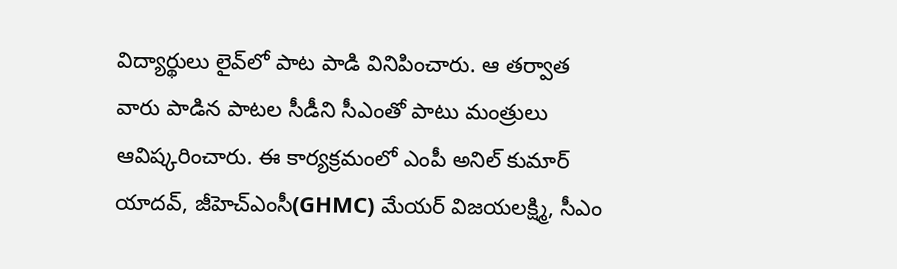విద్యార్థులు లైవ్‌లో పాట పాడి వినిపించారు. ఆ తర్వాత వారు పాడిన పాటల సీడీని సీఎంతో పాటు మంత్రులు ఆవిష్కరించారు. ఈ కార్యక్రమంలో ఎంపీ అనిల్ కుమార్ యాదవ్, జీహెచ్ఎంసీ(GHMC) మేయర్ విజయలక్ష్మి, సీఎం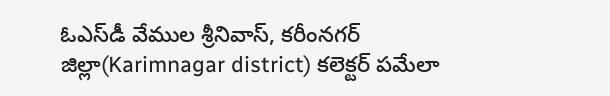ఓఎస్‌డీ వేముల శ్రీనివాస్, కరీంనగర్ జిల్లా(Karimnagar district) కలెక్టర్ పమేలా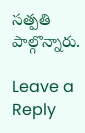సత్పతి పాల్గొన్నారు.

Leave a Reply